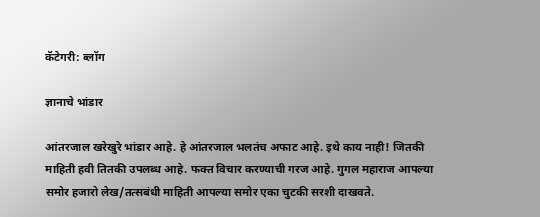कॅटेगरी: ब्लॉग

ज्ञानाचे भांडार

आंतरजाल खरेखुरे भांडार आहे. हे आंतरजाल भलतंच अफाट आहे. इथे काय नाही! जितकी माहिती हवी तितकी उपलब्ध आहे. फक्त विचार करण्याची गरज आहे. गुगल महाराज आपल्या समोर हजारो लेख/तत्सबंधी माहिती आपल्या समोर एका चुटकी सरशी दाखवते.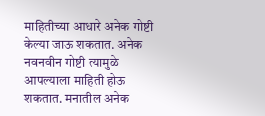माहितीच्या आधारे अनेक गोष्टी केल्या जाऊ शकतात. अनेक नवनवीन गोष्टी त्यामुळे आपल्याला माहिती होऊ शकतात. मनातील अनेक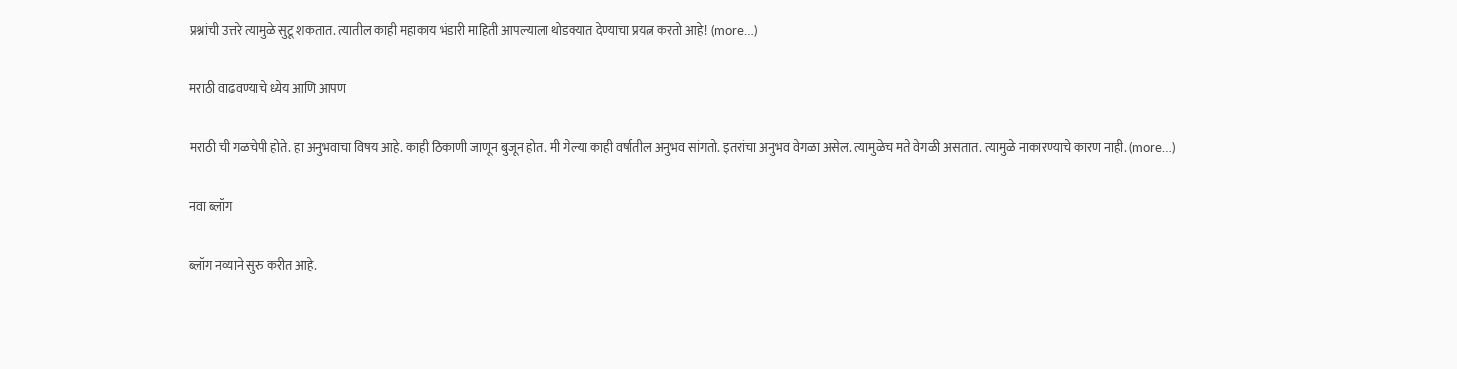प्रश्नांची उत्तरे त्यामुळे सुटू शकतात. त्यातील काही महाकाय भंडारी माहिती आपल्याला थोडक्यात देण्याचा प्रयत्न करतो आहे! (more…)

मराठी वाढवण्याचे ध्येय आणि आपण

मराठी ची गळचेपी होते. हा अनुभवाचा विषय आहे. काही ठिकाणी जाणून बुजून होत. मी गेल्या काही वर्षातील अनुभव सांगतो. इतरांचा अनुभव वेगळा असेल. त्यामुळेच मते वेगळी असतात. त्यामुळे नाकारण्याचे कारण नाही. (more…)

नवा ब्लॉग

ब्लॉग नव्याने सुरु करीत आहे.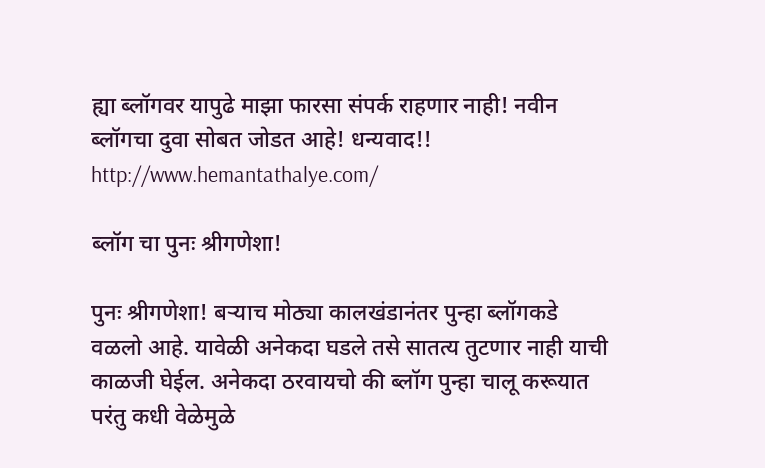ह्या ब्लॉगवर यापुढे माझा फारसा संपर्क राहणार नाही! नवीन ब्लॉगचा दुवा सोबत जोडत आहे! धन्यवाद!!
http://www.hemantathalye.com/

ब्लॉग चा पुनः श्रीगणेशा!

पुनः श्रीगणेशा! बऱ्याच मोठ्या कालखंडानंतर पुन्हा ब्लॉगकडे वळलो आहे. यावेळी अनेकदा घडले तसे सातत्य तुटणार नाही याची काळजी घेईल. अनेकदा ठरवायचो की ब्लॉग पुन्हा चालू करूयात परंतु कधी वेळेमुळे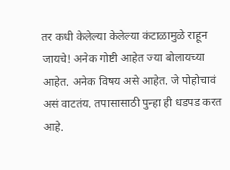तर कधी केलेल्या केलेल्या कंटाळामुळे राहून जायचे! अनेक गोष्टी आहेत ज्या बोलायच्या आहेत. अनेक विषय असे आहेत. जे पोहोचावं असं वाटतंय. तपासासाठी पुन्हा ही धडपड करत आहे.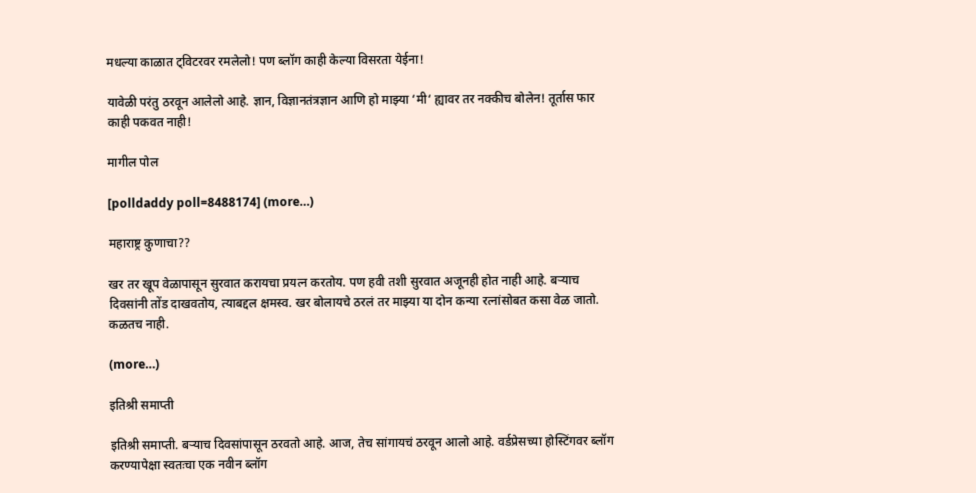मधल्या काळात ट्विटरवर रमलेलो! पण ब्लॉग काही केल्या विसरता येईना!

यावेळी परंतु ठरवून आलेलो आहे. ज्ञान, विज्ञानतंत्रज्ञान आणि हो माझ्या ‘मी‘ ह्यावर तर नक्कीच बोलेन! तूर्तास फार काही पकवत नाही!

मागील पोल

[polldaddy poll=8488174] (more…)

महाराष्ट्र कुणाचा??

खर तर खूप वेळापासून सुरवात करायचा प्रयत्न करतोय. पण हवी तशी सुरवात अजूनही होत नाही आहे. बऱ्याच दिवसांनी तोंड दाखवतोय, त्याबद्दल क्षमस्व. खर बोलायचे ठरलं तर माझ्या या दोन कन्या रत्नांसोबत कसा वेळ जातो. कळतच नाही.

(more…)

इतिश्री समाप्ती

इतिश्री समाप्ती. बऱ्याच दिवसांपासून ठरवतो आहे. आज, तेच सांगायचं ठरवून आलो आहे. वर्डप्रेसच्या होस्टिंगवर ब्लॉग करण्यापेक्षा स्वतःचा एक नवीन ब्लॉग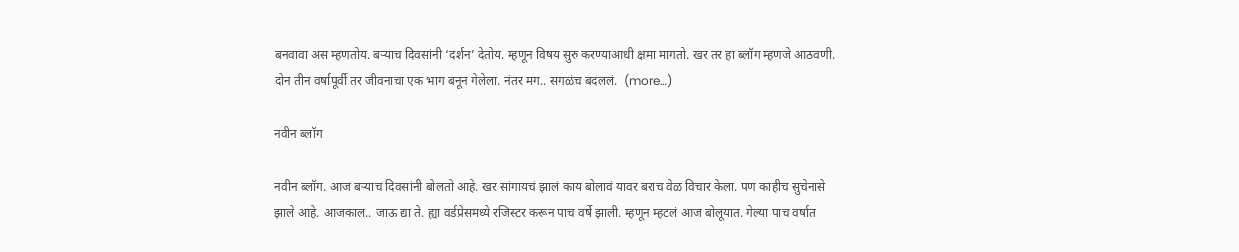बनवावा अस म्हणतोय. बऱ्याच दिवसांनी ‘दर्शन’ देतोय. म्हणून विषय सुरु करण्याआधी क्षमा मागतो. खर तर हा ब्लॉग म्हणजे आठवणी. दोन तीन वर्षापूर्वी तर जीवनाचा एक भाग बनून गेलेला. नंतर मग.. सगळंच बदललं.  (more…)

नवीन ब्लॉग

नवीन ब्लॉग. आज बऱ्याच दिवसांनी बोलतो आहे. खर सांगायचं झालं काय बोलावं यावर बराच वेळ विचार केला. पण काहीच सुचेनासे झाले आहे. आजकाल.. जाऊ द्या ते. ह्या वर्डप्रेसमध्ये रजिस्टर करून पाच वर्षे झाली. म्हणून म्हटलं आज बोलूयात. गेल्या पाच वर्षात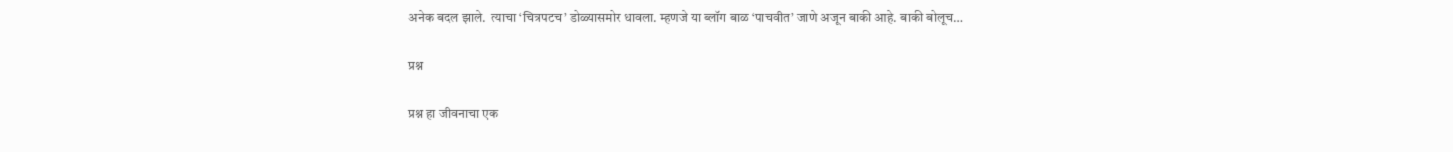अनेक बदल झाले.  त्याचा ‘चित्रपटच’ डोळ्यासमोर धावला. म्हणजे या ब्लॉग बाळ ‘पाचवीत’ जाणे अजून बाकी आहे. बाकी बोलूच…

प्रश्न

प्रश्न हा जीवनाचा एक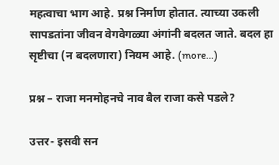महत्वाचा भाग आहे. प्रश्न निर्माण होतात. त्याच्या उकली सापडतांना जीवन वेगवेगळ्या अंगांनी बदलत जाते. बदल हा सृष्टीचा (न बदलणारा) नियम आहे. (more…)

प्रश्न – राजा मनमोहनचे नाव बैल राजा कसे पडले?

उत्तर- इसवी सन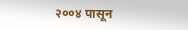२००४ पासून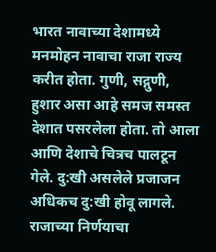भारत नावाच्या देशामध्ये मनमोहन नावाचा राजा राज्य करीत होता. गुणी, सद्गुणी, हुशार असा आहे समज समस्त देशात पसरलेला होता. तो आला आणि देशाचे चित्रच पालटून गेले. दु:खी असलेले प्रजाजन अधिकच दु:खी होवू लागले. राजाच्या निर्णयाचा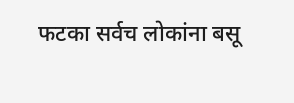फटका सर्वच लोकांना बसू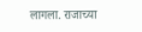लागला. राजाच्या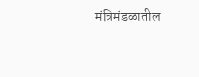मंत्रिमंडळातील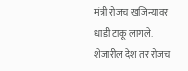मंत्री रोजच खजिन्यावर धाडी टाकू लागले. शेजारील देश तर रोजच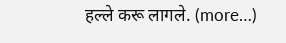हल्ले करू लागले. (more…)